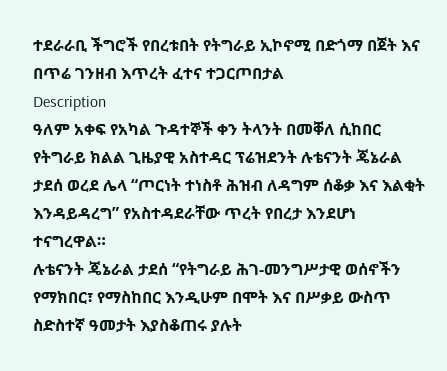ተደራራቢ ችግሮች የበረቱበት የትግራይ ኢኮኖሚ በድጎማ በጀት እና በጥሬ ገንዘብ እጥረት ፈተና ተጋርጦበታል
Description
ዓለም አቀፍ የአካል ጉዳተኞች ቀን ትላንት በመቐለ ሲከበር የትግራይ ክልል ጊዜያዊ አስተዳር ፕሬዝደንት ሉቴናንት ጄኔራል ታደሰ ወረደ ሌላ “ጦርነት ተነስቶ ሕዝብ ለዳግም ሰቆቃ እና እልቂት እንዳይዳረግ” የአስተዳደራቸው ጥረት የበረታ እንደሆነ ተናግረዋል።
ሉቴናንት ጄኔራል ታደሰ “የትግራይ ሕገ-መንግሥታዊ ወሰኖችን የማክበር፣ የማስከበር እንዲሁም በሞት እና በሥቃይ ውስጥ ስድስተኛ ዓመታት እያስቆጠሩ ያሉት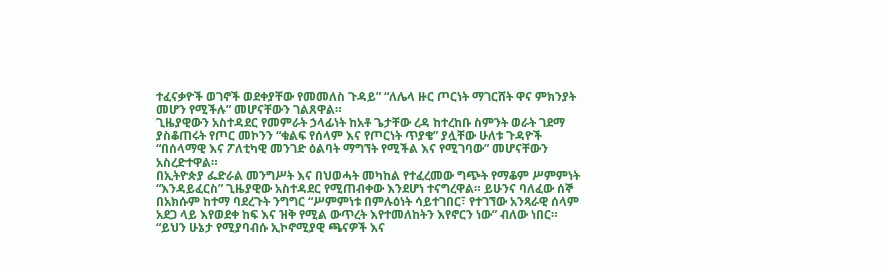ተፈናቃዮች ወገኖች ወደቀያቸው የመመለስ ጉዳይ” “ለሌላ ዙር ጦርነት ማገርሸት ዋና ምክንያት መሆን የሚችሉ” መሆናቸውን ገልጸዋል።
ጊዜያዊውን አስተዳደር የመምራት ኃላፊነት ከአቶ ጌታቸው ረዳ ከተረከቡ ስምንት ወራት ገደማ ያስቆጠሩት የጦር መኮንን “ቁልፍ የሰላም እና የጦርነት ጥያቄ” ያሏቸው ሁለቱ ጉዳዮች “በሰላማዊ እና ፖለቲካዊ መንገድ ዕልባት ማግኘት የሚችል እና የሚገባው” መሆናቸውን አስረድተዋል።
በኢትዮጵያ ፌድራል መንግሥት እና በህወሓት መካከል የተፈረመው ግጭት የማቆም ሥምምነት “እንዳይፈርስ” ጊዜያዊው አስተዳደር የሚጠብቀው እንደሆነ ተናግረዋል። ይሁንና ባለፈው ሰኞ በአክሱም ከተማ ባደረጉት ንግግር “ሥምምነቱ በምሉዕነት ሳይተገበር፣ የተገኘው አንጻራዊ ሰላም አደጋ ላይ እየወደቀ ከፍ እና ዝቅ የሚል ውጥረት እየተመለከትን እየኖርን ነው” ብለው ነበር።
“ይህን ሁኔታ የሚያባብሱ ኢኮኖሚያዊ ጫናዎች እና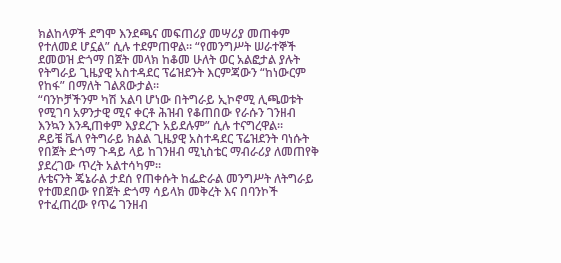ክልከላዎች ደግሞ እንደጫና መፍጠሪያ መሣሪያ መጠቀም የተለመደ ሆኗል” ሲሉ ተደምጠዋል። “የመንግሥት ሠራተኞች ደመወዝ ድጎማ በጀት መላክ ከቆመ ሁለት ወር አልፎታል ያሉት የትግራይ ጊዜያዊ አስተዳደር ፕሬዝደንት እርምጃውን “ከነውርም የከፋ” በማለት ገልጸውታል።
“ባንኮቻችንም ካሽ አልባ ሆነው በትግራይ ኢኮኖሚ ሊጫወቱት የሚገባ አዎንታዊ ሚና ቀርቶ ሕዝብ የቆጠበው የራሱን ገንዘብ እንኳን እንዲጠቀም እያደረጉ አይደሉም” ሲሉ ተናግረዋል።
ዶይቼ ቬለ የትግራይ ክልል ጊዜያዊ አስተዳደር ፕሬዝደንት ባነሱት የበጀት ድጎማ ጉዳይ ላይ ከገንዘብ ሚኒስቴር ማብራሪያ ለመጠየቅ ያደረገው ጥረት አልተሳካም።
ሉቴናንት ጄኔራል ታደሰ የጠቀሱት ከፌድራል መንግሥት ለትግራይ የተመደበው የበጀት ድጎማ ሳይላክ መቅረት እና በባንኮች የተፈጠረው የጥሬ ገንዘብ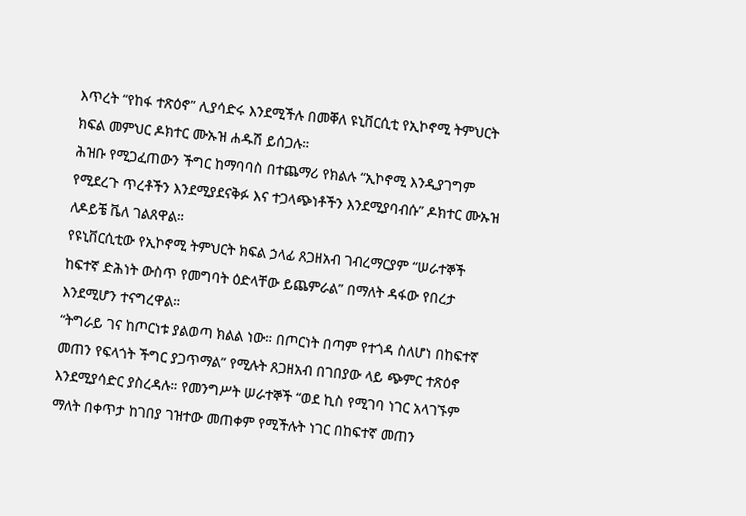እጥረት “የከፋ ተጽዕኖ” ሊያሳድሩ እንደሚችሉ በመቐለ ዩኒቨርሲቲ የኢኮኖሚ ትምህርት ክፍል መምህር ዶክተር ሙኡዝ ሐዱሽ ይሰጋሉ።
ሕዝቡ የሚጋፈጠውን ችግር ከማባባስ በተጨማሪ የክልሉ “ኢኮኖሚ እንዲያገግም የሚደረጉ ጥረቶችን እንደሚያደናቅፉ እና ተጋላጭነቶችን እንደሚያባብሱ” ዶክተር ሙኡዝ ለዶይቼ ቬለ ገልጸዋል።
የዩኒቨርሲቲው የኢኮኖሚ ትምህርት ክፍል ኃላፊ ጸጋዘአብ ገብረማርያም “ሠራተኞች ከፍተኛ ድሕነት ውስጥ የመግባት ዕድላቸው ይጨምራል” በማለት ዳፋው የበረታ እንደሚሆን ተናግረዋል።
“ትግራይ ገና ከጦርነቱ ያልወጣ ክልል ነው። በጦርነት በጣም የተጎዳ ስለሆነ በከፍተኛ መጠን የፍላጎት ችግር ያጋጥማል” የሚሉት ጸጋዘአብ በገበያው ላይ ጭምር ተጽዕኖ እንደሚያሳድር ያስረዳሉ። የመንግሥት ሠራተኞች “ወደ ኪስ የሚገባ ነገር አላገኙም ማለት በቀጥታ ከገበያ ገዝተው መጠቀም የሚችሉት ነገር በከፍተኛ መጠን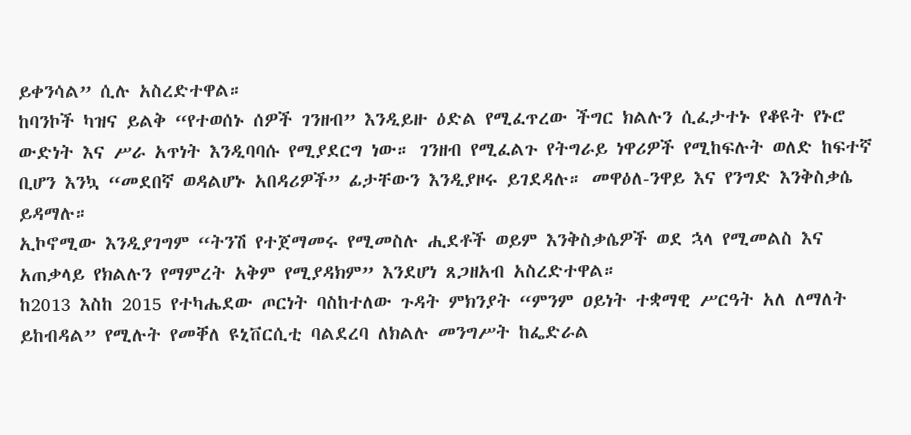ይቀንሳል” ሲሉ አስረድተዋል።
ከባንኮች ካዝና ይልቅ “የተወሰኑ ሰዎች ገንዘብ” እንዲይዙ ዕድል የሚፈጥረው ችግር ክልሉን ሲፈታተኑ የቆዩት የኑሮ ውድነት እና ሥራ አጥነት እንዲባባሱ የሚያደርግ ነው። ገንዘብ የሚፈልጉ የትግራይ ነዋሪዎች የሚከፍሉት ወለድ ከፍተኛ ቢሆን እንኳ “መደበኛ ወዳልሆኑ አበዳሪዎች” ፊታቸውን እንዲያዞሩ ይገደዳሉ። መዋዕለ-ንዋይ እና የንግድ እንቅስቃሴ ይዳማሉ።
ኢኮኖሚው እንዲያገግም “ትንሽ የተጀማመሩ የሚመስሉ ሒደቶች ወይም እንቅስቃሴዎች ወደ ኋላ የሚመልስ እና አጠቃላይ የክልሉን የማምረት አቅም የሚያዳክም” እንደሆነ ጸጋዘአብ አስረድተዋል።
ከ2013 እስከ 2015 የተካሔደው ጦርነት ባስከተለው ጉዳት ምክንያት “ምንም ዐይነት ተቋማዊ ሥርዓት አለ ለማለት ይከብዳል” የሚሉት የመቐለ ዩኒቨርሲቲ ባልደረባ ለክልሉ መንግሥት ከፌድራል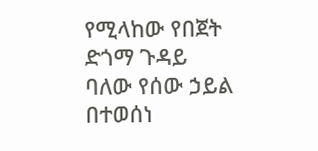የሚላከው የበጀት ድጎማ ጉዳይ ባለው የሰው ኃይል በተወሰነ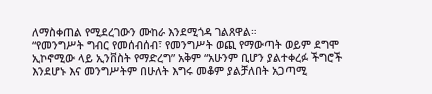ለማስቀጠል የሚደረገውን ሙከራ እንደሚጎዳ ገልጸዋል።
“የመንግሥት ግብር የመሰብሰብ፣ የመንግሥት ወጪ የማውጣት ወይም ደግሞ ኢኮኖሚው ላይ ኢንቨስት የማድረግ” አቅም “አሁንም ቢሆን ያልተቀረፉ ችግሮች እንደሆኑ እና መንግሥትም በሁለት እግሩ መቆም ያልቻለበት አጋጣሚ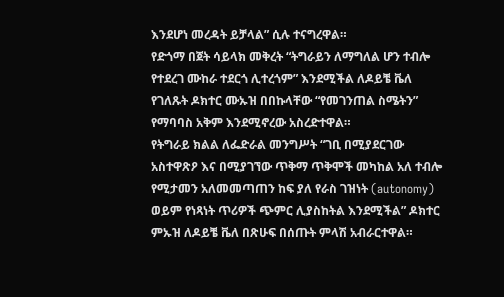እንደሆነ መረዳት ይቻላል” ሲሉ ተናግረዋል።
የድጎማ በጀት ሳይላክ መቅረት “ትግራይን ለማግለል ሆን ተብሎ የተደረገ ሙከራ ተደርጎ ሊተረጎም” እንደሚችል ለዶይቼ ቬለ የገለጹት ዶክተር ሙኡዝ በበኩላቸው “የመገንጠል ስሜትን” የማባባስ አቅም እንደሚኖረው አስረድተዋል።
የትግራይ ክልል ለፌድራል መንግሥት “ገቢ በሚያደርገው አስተዋጽዖ እና በሚያገኘው ጥቅማ ጥቅሞች መካከል አለ ተብሎ የሚታመን አለመመጣጠን ከፍ ያለ የራስ ገዝነት (autonomy) ወይም የነጻነት ጥሪዎች ጭምር ሊያስከትል እንደሚችል” ዶክተር ምኡዝ ለዶይቼ ቬለ በጽሁፍ በሰጡት ምላሽ አብራርተዋል።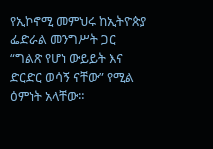የኢኮኖሚ መምህሩ ከኢትዮጵያ ፌድራል መንግሥት ጋር “ግልጽ የሆነ ውይይት እና ድርድር ወሳኝ ናቸው” የሚል ዕምነት አላቸው።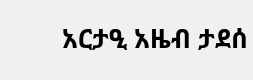አርታዒ አዜብ ታደሰ